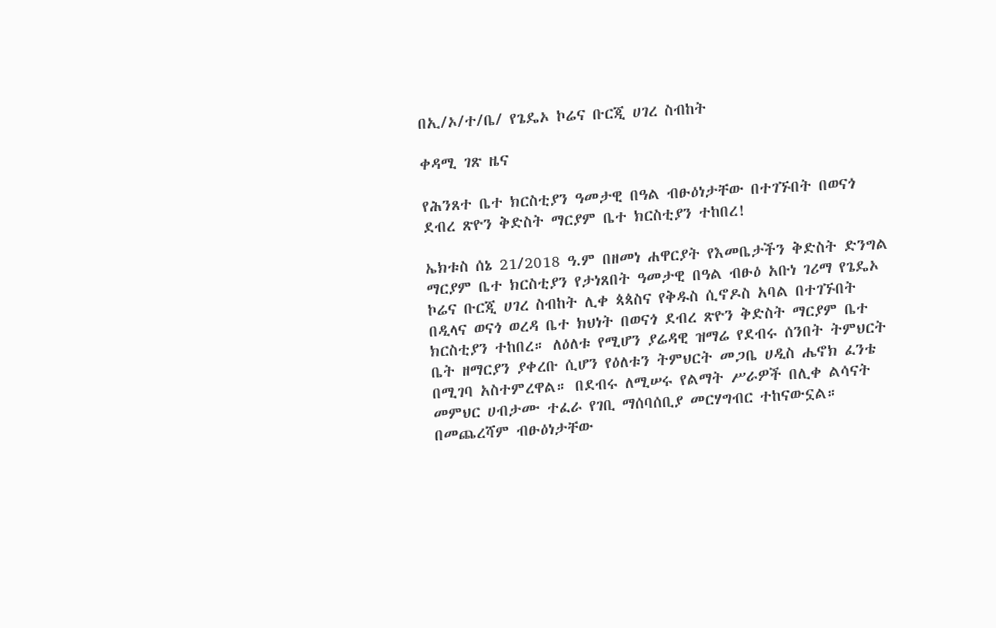በኢ/ኦ/ተ/ቤ/ የጌዴኦ ኮሬና ቡርጂ ሀገረ ስብከት

ቀዳሚ ገጽ ዜና

የሕንጸተ ቤተ ክርስቲያን ዓመታዊ በዓል ብፁዕነታቸው በተገኙበት በወናጎ ደብረ ጽዮን ቅድስት ማርያም ቤተ ክርስቲያን ተከበረ!

ኤክቱስ ሰኔ 21/2018 ዓ.ም በዘመነ ሐዋርያት የእመቤታችን ቅድስት ድንግል ማርያም ቤተ ክርስቲያን የታነጸበት ዓመታዊ በዓል ብፁዕ አቡነ ገሪማ የጌዴኦ ኮሬና ቡርጂ ሀገረ ስብከት ሊቀ ጳጳስና የቅዱስ ሲኖዶስ አባል በተገኙበት በዲላና ወናጎ ወረዳ ቤተ ክህነት በወናጎ ደብረ ጽዮን ቅድስት ማርያም ቤተ ክርስቲያን ተከበረ። ለዕለቱ የሚሆን ያሬዳዊ ዝማሬ የደብሩ ሰንበት ትምህርት ቤት ዘማርያን ያቀረቡ ሲሆን የዕለቱን ትምህርት መጋቤ ሀዲስ ሔኖክ ፈንቴ በሚገባ አስተምረዋል። በደብሩ ለሚሠሩ የልማት ሥራዎች በሊቀ ልሳናት መምህር ሀብታሙ ተፈራ የገቢ ማሰባሰቢያ መርሃግብር ተከናውኗል። በመጨረሻም ብፁዕነታቸው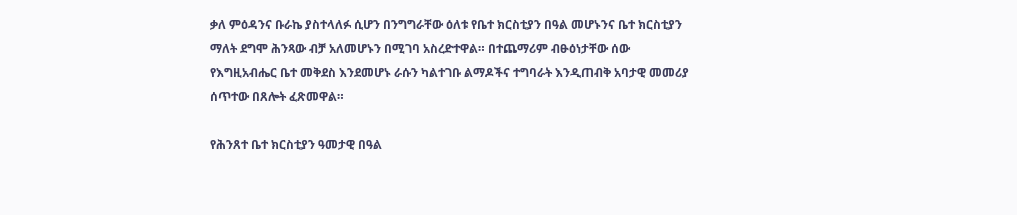ቃለ ምዕዳንና ቡራኬ ያስተላለፉ ሲሆን በንግግራቸው ዕለቱ የቤተ ክርስቲያን በዓል መሆኑንና ቤተ ክርስቲያን ማለት ደግሞ ሕንጻው ብቻ አለመሆኑን በሚገባ አስረድተዋል። በተጨማሪም ብፁዕነታቸው ሰው የእግዚአብሔር ቤተ መቅደስ እንደመሆኑ ራሱን ካልተገቡ ልማዶችና ተግባራት እንዲጠብቅ አባታዊ መመሪያ ሰጥተው በጸሎት ፈጽመዋል።

የሕንጸተ ቤተ ክርስቲያን ዓመታዊ በዓል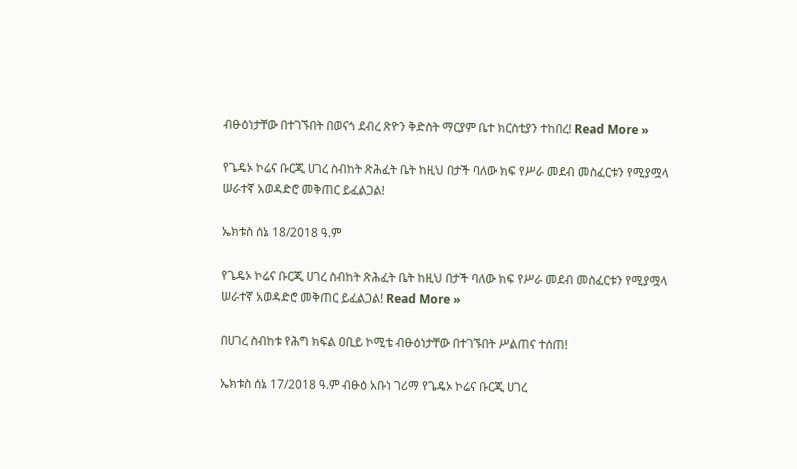ብፁዕነታቸው በተገኙበት በወናጎ ደብረ ጽዮን ቅድስት ማርያም ቤተ ክርስቲያን ተከበረ! Read More »

የጌዴኦ ኮሬና ቡርጂ ሀገረ ስብከት ጽሕፈት ቤት ከዚህ በታች ባለው ክፍ የሥራ መደብ መስፈርቱን የሚያሟላ ሠራተኛ አወዳድሮ መቅጠር ይፈልጋል!

ኤክቱስ ሰኔ 18/2018 ዓ.ም

የጌዴኦ ኮሬና ቡርጂ ሀገረ ስብከት ጽሕፈት ቤት ከዚህ በታች ባለው ክፍ የሥራ መደብ መስፈርቱን የሚያሟላ ሠራተኛ አወዳድሮ መቅጠር ይፈልጋል! Read More »

በሀገረ ስብከቱ የሕግ ክፍል ዐቢይ ኮሚቴ ብፁዕነታቸው በተገኙበት ሥልጠና ተሰጠ!

ኤክቱስ ሰኔ 17/2018 ዓ.ም ብፁዕ አቡነ ገሪማ የጌዴኦ ኮሬና ቡርጂ ሀገረ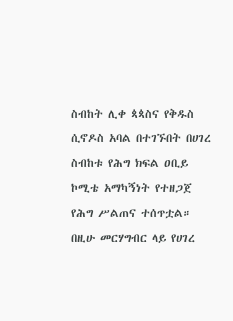ስብከት ሊቀ ጳጳስና የቅዱስ ሲኖዶስ አባል በተገኙበት በሀገረ ስብከቱ የሕግ ክፍል ዐቢይ ኮሚቴ አማካኝነት የተዘጋጀ የሕግ ሥልጠና ተሰጥቷል። በዚሁ መርሃግብር ላይ የሀገረ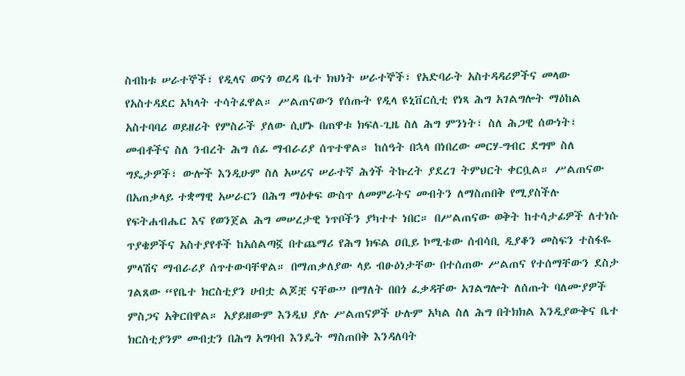ስብከቱ ሠራተኞች፣ የዲላና ወናጎ ወረዳ ቤተ ክህነት ሠራተኞች፣ የአድባራት አስተዳዳሪዎችና መላው የአስተዳደር አካላት ተሳትፈዋል። ሥልጠናውን የሰጡት የዲላ ዩኒቨርሲቲ የነጻ ሕግ አገልግሎት ማዕከል አስተባባሪ ወይዘሪት የምስራች ያለው ሲሆኑ በጠዋቱ ክፍለ-ጊዜ ስለ ሕግ ምንነት፣ ስለ ሕጋዊ ሰውነት፣ መብቶችና ስለ ንብረት ሕግ ሰፊ ማብራሪያ ሰጥተዋል። ከሰዓት በኋላ በነበረው መርሃ-ግብር ደግሞ ስለ ግዴታዎች፣ ውሎች እንዲሁም ስለ አሠሪና ሠራተኛ ሕጎች ትኩረት ያደረገ ትምህርት ቀርቧል። ሥልጠናው በአጠቃላይ ተቋማዊ አሠራርን በሕግ ማዕቀፍ ውስጥ ለመምራትና መብትን ለማስጠበቅ የሚያስችሉ የፍትሐብሔር እና የወንጀል ሕግ መሠረታዊ ነጥቦችን ያካተተ ነበር። በሥልጠናው ወቅት ከተሳታፊዎች ለተነሱ ጥያቄዎችና አስተያየቶች ከአሰልጣኟ በተጨማሪ የሕግ ክፍል ዐቢይ ኮሚቴው ሰብሳቢ ዲያቆን መስፍን ተስፋዬ ምላሽና ማብራሪያ ሰጥተውባቸዋል። በማጠቃለያው ላይ ብፁዕነታቸው በተሰጠው ሥልጠና የተሰማቸውን ደስታ ገልጸው “የቤተ ክርስቲያን ሀብቷ ልጆቿ ናቸው” በማለት በበጎ ፈቃዳቸው አገልግሎት ለሰጡት ባለሙያዎች ምስጋና አቅርበዋል። አያይዘውም እንዲህ ያሉ ሥልጠናዎች ሁሉም አካል ስለ ሕግ በትክክል እንዲያውቅና ቤተ ክርስቲያንም መብቷን በሕግ አግባብ እንዴት ማስጠበቅ እንዳለባት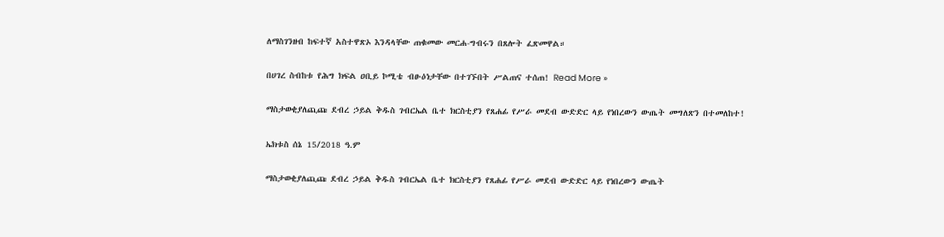ለማስገንዘብ ከፍተኛ አስተዋጽኦ እንዳላቸው ጠቁመው መርሐ-ግብሩን በጸሎት ፈጽመዋል።

በሀገረ ስብከቱ የሕግ ክፍል ዐቢይ ኮሚቴ ብፁዕነታቸው በተገኙበት ሥልጠና ተሰጠ! Read More »

ማስታወቂያለጪጩ ደብረ ኃይል ቅዱስ ገብርኤል ቤተ ክርስቲያን የጸሐፊ የሥራ መደብ ውድድር ላይ የነበረውን ውጤት መግለጽን በተመለከተ!

ኤክቱስ ሰኔ 15/2018 ዓ.ም

ማስታወቂያለጪጩ ደብረ ኃይል ቅዱስ ገብርኤል ቤተ ክርስቲያን የጸሐፊ የሥራ መደብ ውድድር ላይ የነበረውን ውጤት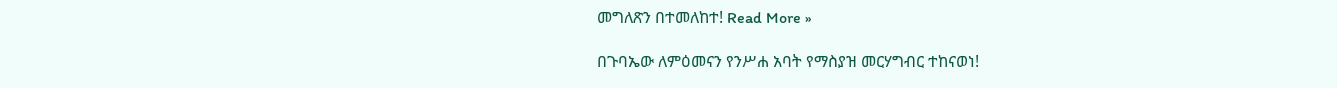መግለጽን በተመለከተ! Read More »

በጉባኤው ለምዕመናን የንሥሐ አባት የማስያዝ መርሃግብር ተከናወነ!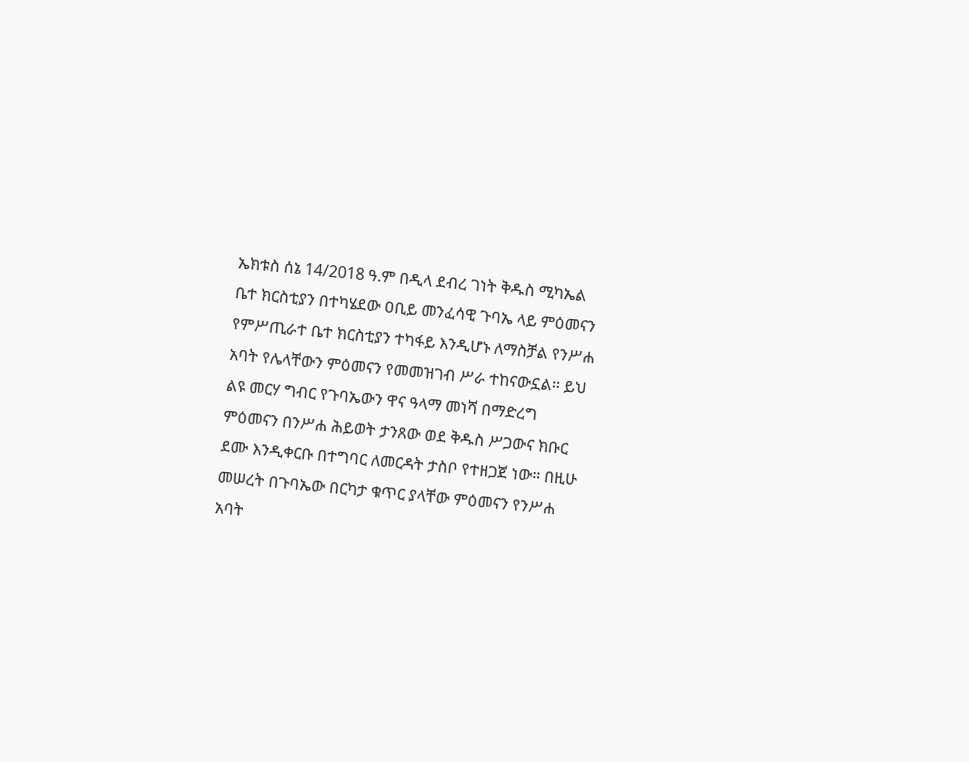ኤክቱስ ሰኔ 14/2018 ዓ.ም በዲላ ደብረ ገነት ቅዱስ ሚካኤል ቤተ ክርስቲያን በተካሄደው ዐቢይ መንፈሳዊ ጉባኤ ላይ ምዕመናን የምሥጢራተ ቤተ ክርስቲያን ተካፋይ እንዲሆኑ ለማስቻል የንሥሐ አባት የሌላቸውን ምዕመናን የመመዝገብ ሥራ ተከናውኗል። ይህ ልዩ መርሃ ግብር የጉባኤውን ዋና ዓላማ መነሻ በማድረግ ምዕመናን በንሥሐ ሕይወት ታንጸው ወደ ቅዱስ ሥጋውና ክቡር ደሙ እንዲቀርቡ በተግባር ለመርዳት ታስቦ የተዘጋጀ ነው። በዚሁ መሠረት በጉባኤው በርካታ ቁጥር ያላቸው ምዕመናን የንሥሐ አባት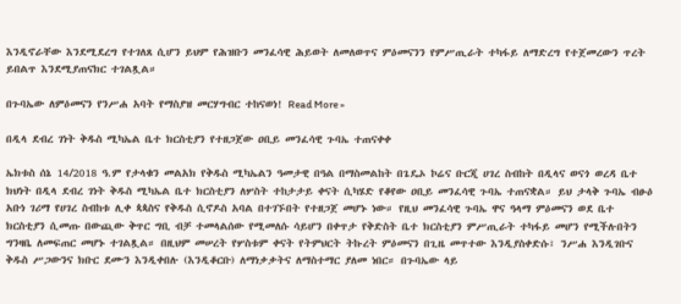እንዲኖራቸው እንደሚደረግ የተገለጸ ሲሆን ይህም የሕዝቡን መንፈሳዊ ሕይወት ለመለወጥና ምዕመናንን የምሥጢራት ተካፋይ ለማድረግ የተጀመረውን ጥረት ይበልጥ እንደሚያጠናክር ተገልጿል።

በጉባኤው ለምዕመናን የንሥሐ አባት የማስያዝ መርሃግብር ተከናወነ! Read More »

በዲላ ደብረ ገነት ቅዱስ ሚካኤል ቤተ ክርስቲያን የተዘጋጀው ዐቢይ መንፈሳዊ ጉባኤ ተጠናቀቀ

ኤክቱስ ሰኔ 14/2018 ዓ.ም የታላቁን መልአክ የቅዱስ ሚካኤልን ዓመታዊ በዓል በማስመልከት በጌዴኦ ኮሬና ቡርጂ ሀገረ ስብከት በዲላና ወናጎ ወረዳ ቤተ ክህነት በዲላ ደብረ ገነት ቅዱስ ሚካኤል ቤተ ክርስቲያን ለሦስት ተከታታይ ቀናት ሲካሄድ የቆየው ዐቢይ መንፈሳዊ ጉባኤ ተጠናቋል። ይህ ታላቅ ጉባኤ ብፁዕ አቡነ ገሪማ የሀገረ ስብከቱ ሊቀ ጳጳስና የቅዱስ ሲኖዶስ አባል በተገኙበት የተዘጋጀ መሆኑ ነው። የዚህ መንፈሳዊ ጉባኤ ዋና ዓላማ ምዕመናን ወደ ቤተ ክርስቲያን ሲመጡ በውጪው ቅጥር ግቢ ብቻ ተመላልሰው የሚመለሱ ሳይሆን በቀጥታ የቅድስት ቤተ ክርስቲያን ምሥጢራት ተካፋይ መሆን የሚችሉበትን ግንዛቤ ለመፍጠር መሆኑ ተገልጿል። በዚህም መሠረት የሦስቱም ቀናት የትምህርት ትኩረት ምዕመናን በጊዜ መጥተው እንዲያስቀድሱ፣ ንሥሐ እንዲገቡና ቅዱስ ሥጋውንና ክቡር ደሙን እንዲቀበሉ (እንዲቆርቡ) ለማነቃቃትና ለማስተማር ያለመ ነበር። በጉባኤው ላይ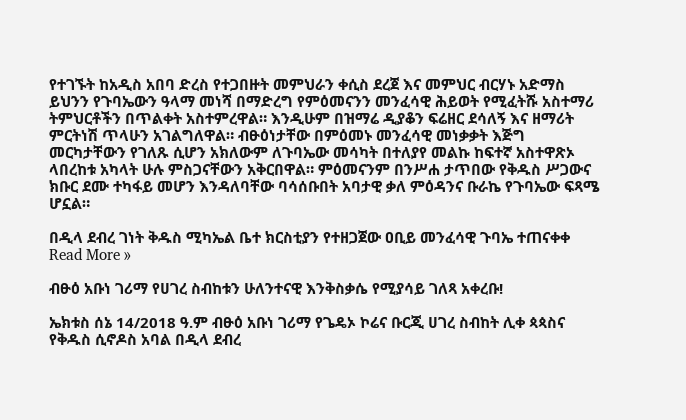የተገኙት ከአዲስ አበባ ድረስ የተጋበዙት መምህራን ቀሲስ ደረጀ እና መምህር ብርሃኑ አድማስ ይህንን የጉባኤውን ዓላማ መነሻ በማድረግ የምዕመናንን መንፈሳዊ ሕይወት የሚፈትሹ አስተማሪ ትምህርቶችን በጥልቀት አስተምረዋል። እንዲሁም በዝማሬ ዲያቆን ፍሬዘር ደሳለኝ እና ዘማሪት ምርትነሽ ጥላሁን አገልግለዋል። ብፁዕነታቸው በምዕመኑ መንፈሳዊ መነቃቃት እጅግ መርካታቸውን የገለጹ ሲሆን አክለውም ለጉባኤው መሳካት በተለያየ መልኩ ከፍተኛ አስተዋጽኦ ላበረከቱ አካላት ሁሉ ምስጋናቸውን አቅርበዋል። ምዕመናንም በንሥሐ ታጥበው የቅዱስ ሥጋውና ክቡር ደሙ ተካፋይ መሆን እንዳለባቸው ባሳሰቡበት አባታዊ ቃለ ምዕዳንና ቡራኬ የጉባኤው ፍጻሜ ሆኗል።

በዲላ ደብረ ገነት ቅዱስ ሚካኤል ቤተ ክርስቲያን የተዘጋጀው ዐቢይ መንፈሳዊ ጉባኤ ተጠናቀቀ Read More »

ብፁዕ አቡነ ገሪማ የሀገረ ስብከቱን ሁለንተናዊ እንቅስቃሴ የሚያሳይ ገለጻ አቀረቡ!

ኤክቱስ ሰኔ 14/2018 ዓ.ም ብፁዕ አቡነ ገሪማ የጌዴኦ ኮሬና ቡርጂ ሀገረ ስብከት ሊቀ ጳጳስና የቅዱስ ሲኖዶስ አባል በዲላ ደብረ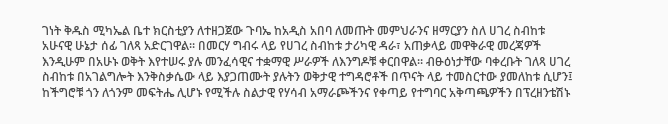ገነት ቅዱስ ሚካኤል ቤተ ክርስቲያን ለተዘጋጀው ጉባኤ ከአዲስ አበባ ለመጡት መምህራንና ዘማርያን ስለ ሀገረ ስብከቱ አሁናዊ ሁኔታ ሰፊ ገለጻ አድርገዋል። በመርሃ ግብሩ ላይ የሀገረ ስብከቱ ታሪካዊ ዳራ፣ አጠቃላይ መዋቅራዊ መረጃዎች እንዲሁም በአሁኑ ወቅት እየተሠሩ ያሉ መንፈሳዊና ተቋማዊ ሥራዎች ለእንግዶቹ ቀርበዋል። ብፁዕነታቸው ባቀረቡት ገለጻ ሀገረ ስብከቱ በአገልግሎት እንቅስቃሴው ላይ እያጋጠሙት ያሉትን ወቅታዊ ተግዳሮቶች በጥናት ላይ ተመስርተው ያመለከቱ ሲሆን፤ ከችግሮቹ ጎን ለጎንም መፍትሔ ሊሆኑ የሚችሉ ስልታዊ የሃሳብ አማራጮችንና የቀጣይ የተግባር አቅጣጫዎችን በፕረዘንቴሽኑ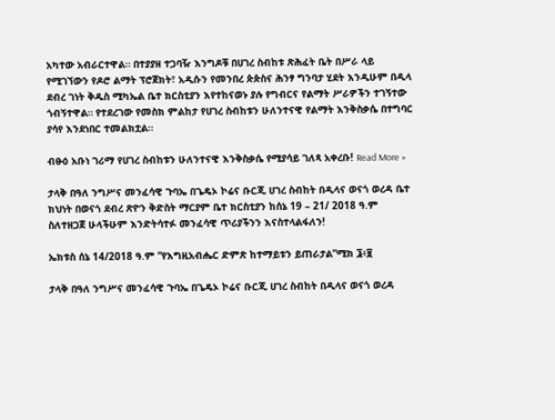አካተው አብራርተዋል። በተያያዘ ተጋባዥ እንግዶቹ በሀገረ ስብከቱ ጽሕፈት ቤት በሥራ ላይ የሚገኘውን የዶሮ ልማት ፕሮጀክት፣ አዲሱን የመንበረ ጵጵስና ሕንፃ ግንባታ ሂደት እንዲሁም በዲላ ደብረ ገነት ቅዱስ ሚካኤል ቤተ ክርስቲያን እየተከናወኑ ያሉ የግብርና የልማት ሥራዎችን ተገኝተው ጎብኝተዋል። የተደረገው የመስክ ምልከታ የሀገረ ስብከቱን ሁለንተናዊ የልማት እንቅስቃሴ በተግባር ያሳየ እንደነበር ተመልክቷል።

ብፁዕ አቡነ ገሪማ የሀገረ ስብከቱን ሁለንተናዊ እንቅስቃሴ የሚያሳይ ገለጻ አቀረቡ! Read More »

ታላቅ በዓለ ንግሥና መንፈሳዊ ጉባኤ በጌዴኦ ኮሬና ቡርጂ ሀገረ ስብከት በዲላና ወናጎ ወረዳ ቤተ ክህነት በወናጎ ደብረ ጽዮን ቅድስት ማርያም ቤተ ክርስቲያን ከሰኔ 19 – 21/ 2018 ዓ.ም ስለተዘጋጀ ሁላችሁም እንድትሳተፉ መንፈሳዊ ጥሪያችንን እናስተላልፋለን!

ኤክቱስ ሰኔ 14/2018 ዓ.ም “የእግዚአብሔር ድምጽ ከተማይቱን ይጠራታል”ሚክ ፮፥፱

ታላቅ በዓለ ንግሥና መንፈሳዊ ጉባኤ በጌዴኦ ኮሬና ቡርጂ ሀገረ ስብከት በዲላና ወናጎ ወረዳ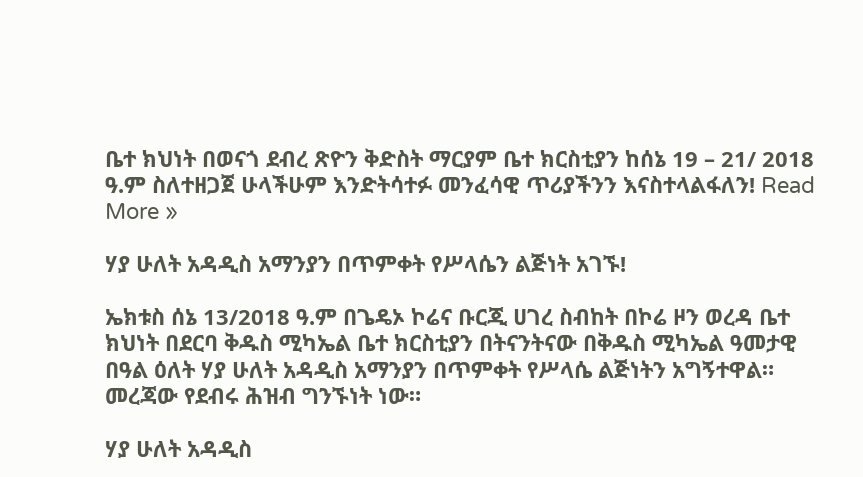ቤተ ክህነት በወናጎ ደብረ ጽዮን ቅድስት ማርያም ቤተ ክርስቲያን ከሰኔ 19 – 21/ 2018 ዓ.ም ስለተዘጋጀ ሁላችሁም እንድትሳተፉ መንፈሳዊ ጥሪያችንን እናስተላልፋለን! Read More »

ሃያ ሁለት አዳዲስ አማንያን በጥምቀት የሥላሴን ልጅነት አገኙ!

ኤክቱስ ሰኔ 13/2018 ዓ.ም በጌዴኦ ኮሬና ቡርጂ ሀገረ ስብከት በኮሬ ዞን ወረዳ ቤተ ክህነት በደርባ ቅዱስ ሚካኤል ቤተ ክርስቲያን በትናንትናው በቅዱስ ሚካኤል ዓመታዊ በዓል ዕለት ሃያ ሁለት አዳዲስ አማንያን በጥምቀት የሥላሴ ልጅነትን አግኝተዋል። መረጃው የደብሩ ሕዝብ ግንኙነት ነው።

ሃያ ሁለት አዳዲስ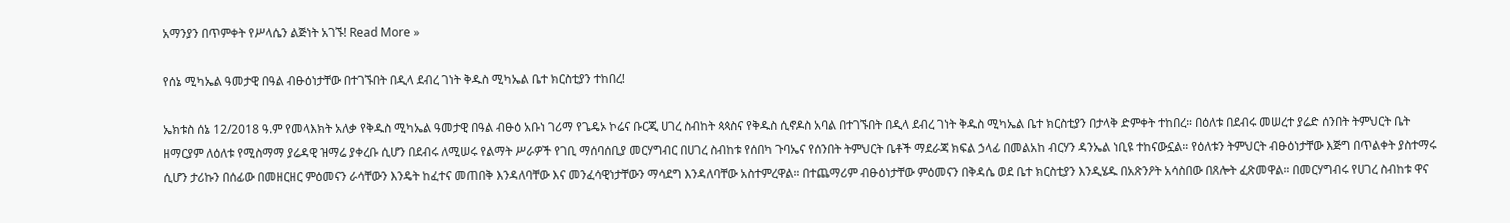አማንያን በጥምቀት የሥላሴን ልጅነት አገኙ! Read More »

የሰኔ ሚካኤል ዓመታዊ በዓል ብፁዕነታቸው በተገኙበት በዲላ ደብረ ገነት ቅዱስ ሚካኤል ቤተ ክርስቲያን ተከበረ!

ኤክቱስ ሰኔ 12/2018 ዓ.ም የመላእክት አለቃ የቅዱስ ሚካኤል ዓመታዊ በዓል ብፁዕ አቡነ ገሪማ የጌዴኦ ኮሬና ቡርጂ ሀገረ ስብከት ጳጳስና የቅዱስ ሲኖዶስ አባል በተገኙበት በዲላ ደብረ ገነት ቅዱስ ሚካኤል ቤተ ክርስቲያን በታላቅ ድምቀት ተከበረ። በዕለቱ በደብሩ መሠረተ ያሬድ ሰንበት ትምህርት ቤት ዘማርያም ለዕለቱ የሚስማማ ያሬዳዊ ዝማሬ ያቀረቡ ሲሆን በደብሩ ለሚሠሩ የልማት ሥራዎች የገቢ ማሰባሰቢያ መርሃግብር በሀገረ ስብከቱ የሰበካ ጉባኤና የሰንበት ትምህርት ቤቶች ማደራጃ ክፍል ኃላፊ በመልአከ ብርሃን ዳንኤል ነቢዩ ተከናውኗል። የዕለቱን ትምህርት ብፁዕነታቸው እጅግ በጥልቀት ያስተማሩ ሲሆን ታሪኩን በሰፊው በመዘርዘር ምዕመናን ራሳቸውን እንዴት ከፈተና መጠበቅ እንዳለባቸው እና መንፈሳዊነታቸውን ማሳደግ እንዳለባቸው አስተምረዋል። በተጨማሪም ብፁዕነታቸው ምዕመናን በቅዳሴ ወደ ቤተ ክርስቲያን እንዲሄዱ በአጽንዖት አሳስበው በጸሎት ፈጽመዋል። በመርሃግብሩ የሀገረ ስብከቱ ዋና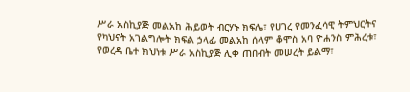ሥራ አስኪያጅ መልአከ ሕይወት ብርሃኑ ክፍሌ፣ የሀገረ የመንፈሳዊ ትምህርትና የካህናት አገልግሎት ክፍል ኃላፊ መልአከ ሰላም ቆሞስ አባ ዮሐንስ ምሕረቱ፣ የወረዳ ቤተ ክህነቱ ሥራ አስኪያጅ ሊቀ ጠበብት መሠረት ይልማ፣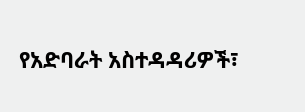የአድባራት አስተዳዳሪዎች፣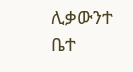ሊቃውንተ ቤተ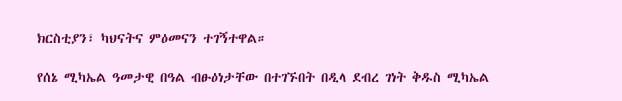ክርስቲያን፣ ካህናትና ምዕመናን ተገኝተዋል።

የሰኔ ሚካኤል ዓመታዊ በዓል ብፁዕነታቸው በተገኙበት በዲላ ደብረ ገነት ቅዱስ ሚካኤል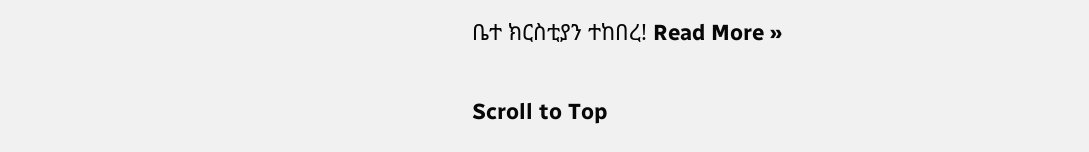ቤተ ክርስቲያን ተከበረ! Read More »

Scroll to Top